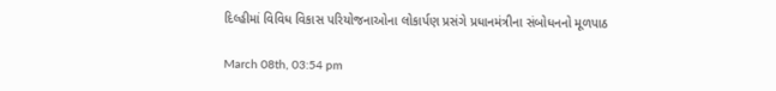દિલ્હીમાં વિવિધ વિકાસ પરિયોજનાઓના લોકાર્પણ પ્રસંગે પ્રધાનમંત્રીના સંબોધનનો મૂળપાઠ

March 08th, 03:54 pm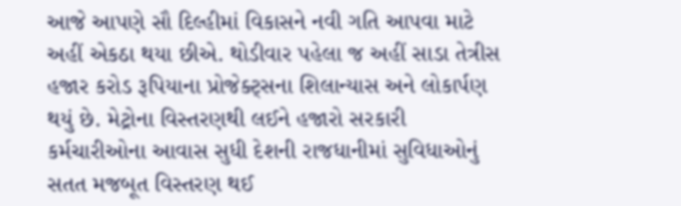આજે આપણે સૌ દિલ્હીમાં વિકાસને નવી ગતિ આપવા માટે અહીં એકઠા થયા છીએ. થોડીવાર પહેલા જ અહીં સાડા તેત્રીસ હજાર કરોડ રૂપિયાના પ્રોજેક્ટ્સના શિલાન્યાસ અને લોકાર્પણ થયું છે. મેટ્રોના વિસ્તરણથી લઈને હજારો સરકારી કર્મચારીઓના આવાસ સુધી દેશની રાજધાનીમાં સુવિધાઓનું સતત મજબૂત વિસ્તરણ થઈ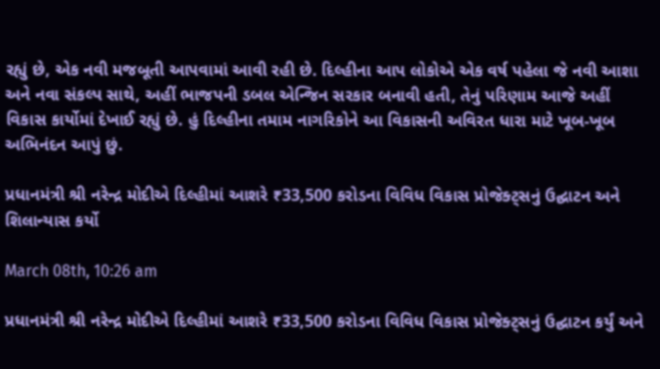રહ્યું છે, એક નવી મજબૂતી આપવામાં આવી રહી છે. દિલ્હીના આપ લોકોએ એક વર્ષ પહેલા જે નવી આશા અને નવા સંકલ્પ સાથે, અહીં ભાજપની ડબલ એન્જિન સરકાર બનાવી હતી, તેનું પરિણામ આજે અહીં વિકાસ કાર્યોમાં દેખાઈ રહ્યું છે. હું દિલ્હીના તમામ નાગરિકોને આ વિકાસની અવિરત ધારા માટે ખૂબ-ખૂબ અભિનંદન આપું છું.

પ્રધાનમંત્રી શ્રી નરેન્દ્ર મોદીએ દિલ્હીમાં આશરે ₹33,500 કરોડના વિવિધ વિકાસ પ્રોજેક્ટ્સનું ઉદ્ઘાટન અને શિલાન્યાસ કર્યો

March 08th, 10:26 am

પ્રધાનમંત્રી શ્રી નરેન્દ્ર મોદીએ દિલ્હીમાં આશરે ₹33,500 કરોડના વિવિધ વિકાસ પ્રોજેક્ટ્સનું ઉદ્ઘાટન કર્યું અને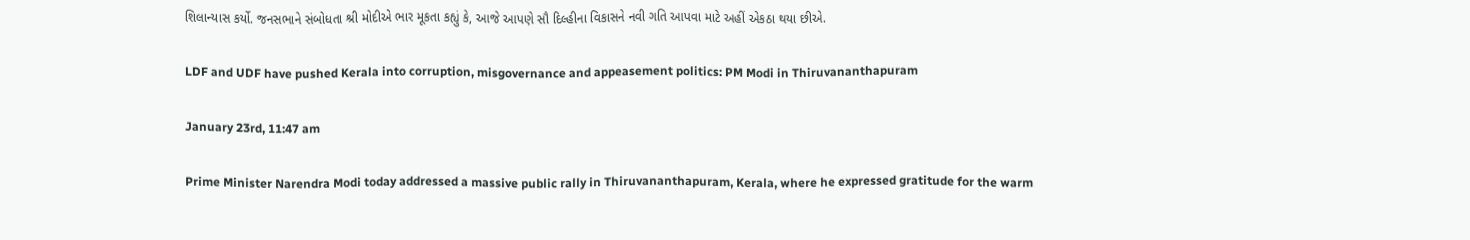શિલાન્યાસ કર્યો. જનસભાને સંબોધતા શ્રી મોદીએ ભાર મૂકતા કહ્યું કે, આજે આપણે સૌ દિલ્હીના વિકાસને નવી ગતિ આપવા માટે અહીં એકઠા થયા છીએ.

LDF and UDF have pushed Kerala into corruption, misgovernance and appeasement politics: PM Modi in Thiruvananthapuram

January 23rd, 11:47 am

Prime Minister Narendra Modi today addressed a massive public rally in Thiruvananthapuram, Kerala, where he expressed gratitude for the warm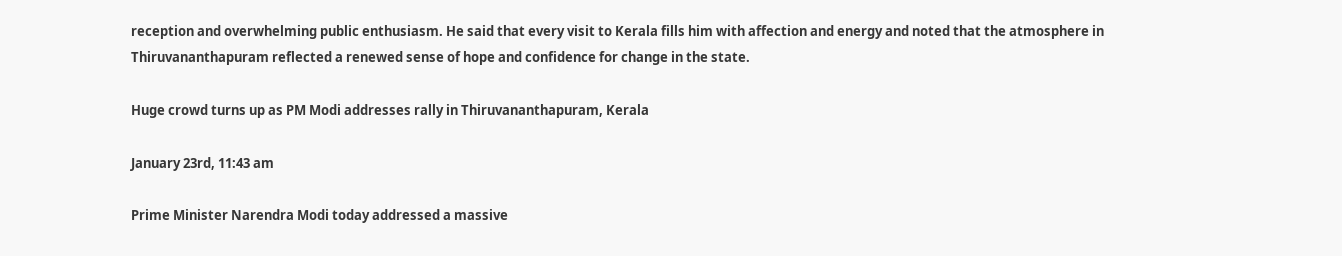reception and overwhelming public enthusiasm. He said that every visit to Kerala fills him with affection and energy and noted that the atmosphere in Thiruvananthapuram reflected a renewed sense of hope and confidence for change in the state.

Huge crowd turns up as PM Modi addresses rally in Thiruvananthapuram, Kerala

January 23rd, 11:43 am

Prime Minister Narendra Modi today addressed a massive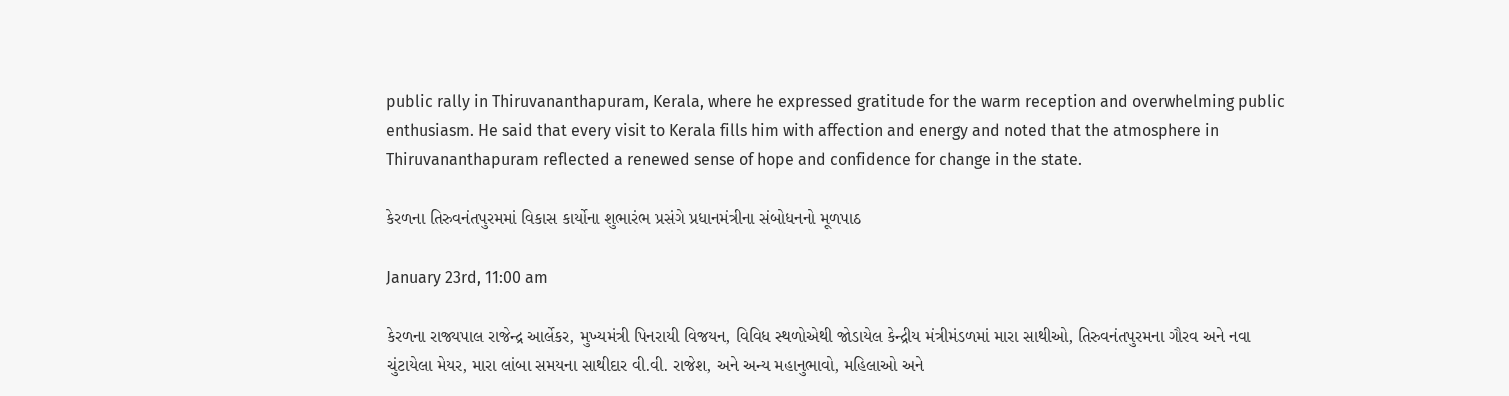public rally in Thiruvananthapuram, Kerala, where he expressed gratitude for the warm reception and overwhelming public enthusiasm. He said that every visit to Kerala fills him with affection and energy and noted that the atmosphere in Thiruvananthapuram reflected a renewed sense of hope and confidence for change in the state.

કેરળના તિરુવનંતપુરમમાં વિકાસ કાર્યોના શુભારંભ પ્રસંગે પ્રધાનમંત્રીના સંબોધનનો મૂળપાઠ

January 23rd, 11:00 am

કેરળના રાજ્યપાલ રાજેન્દ્ર આર્લેકર, મુખ્યમંત્રી પિનરાયી વિજયન, વિવિધ સ્થળોએથી જોડાયેલ કેન્દ્રીય મંત્રીમંડળમાં મારા સાથીઓ, તિરુવનંતપુરમના ગૌરવ અને નવા ચુંટાયેલા મેયર, મારા લાંબા સમયના સાથીદાર વી.વી. રાજેશ, અને અન્ય મહાનુભાવો, મહિલાઓ અને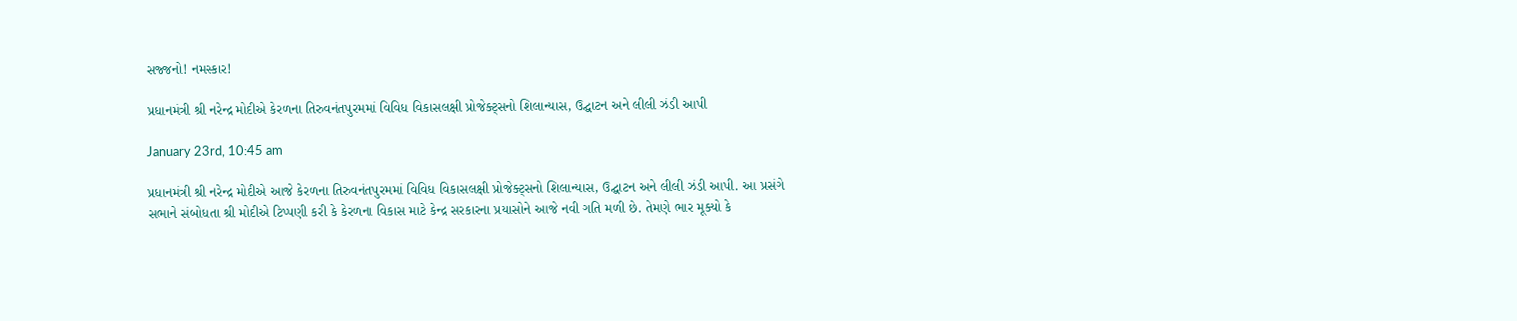સજ્જનો! નમસ્કાર!

પ્રધાનમંત્રી શ્રી નરેન્દ્ર મોદીએ કેરળના તિરુવનંતપુરમમાં વિવિધ વિકાસલક્ષી પ્રોજેક્ટ્સનો શિલાન્યાસ, ઉદ્ઘાટન અને લીલી ઝંડી આપી

January 23rd, 10:45 am

પ્રધાનમંત્રી શ્રી નરેન્દ્ર મોદીએ આજે કેરળના તિરુવનંતપુરમમાં વિવિધ વિકાસલક્ષી પ્રોજેક્ટ્સનો શિલાન્યાસ, ઉદ્ઘાટન અને લીલી ઝંડી આપી. આ પ્રસંગે સભાને સંબોધતા શ્રી મોદીએ ટિપ્પણી કરી કે કેરળના વિકાસ માટે કેન્દ્ર સરકારના પ્રયાસોને આજે નવી ગતિ મળી છે. તેમણે ભાર મૂક્યો કે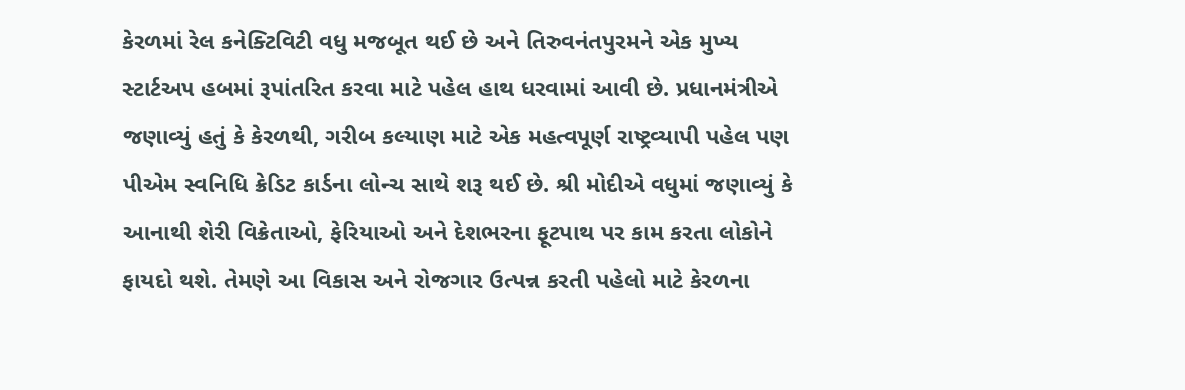કેરળમાં રેલ કનેક્ટિવિટી વધુ મજબૂત થઈ છે અને તિરુવનંતપુરમને એક મુખ્ય સ્ટાર્ટઅપ હબમાં રૂપાંતરિત કરવા માટે પહેલ હાથ ધરવામાં આવી છે. પ્રધાનમંત્રીએ જણાવ્યું હતું કે કેરળથી, ગરીબ કલ્યાણ માટે એક મહત્વપૂર્ણ રાષ્ટ્રવ્યાપી પહેલ પણ પીએમ સ્વનિધિ ક્રેડિટ કાર્ડના લોન્ચ સાથે શરૂ થઈ છે. શ્રી મોદીએ વધુમાં જણાવ્યું કે આનાથી શેરી વિક્રેતાઓ, ફેરિયાઓ અને દેશભરના ફૂટપાથ પર કામ કરતા લોકોને ફાયદો થશે. તેમણે આ વિકાસ અને રોજગાર ઉત્પન્ન કરતી પહેલો માટે કેરળના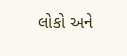લોકો અને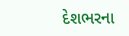દેશભરના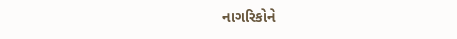નાગરિકોને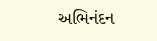અભિનંદન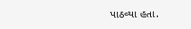પાઠવ્યા હતા.